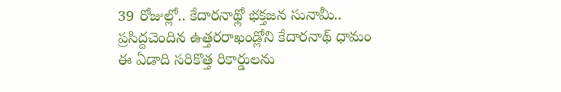39 రోజుల్లో.. కేదారనాథ్లో భక్తజన సునామీ..
ప్రసిద్దచెందిన ఉత్తరరాఖండ్లోని కేదారనాథ్ ధామం ఈ ఏడాది సరికొత్త రికార్డులను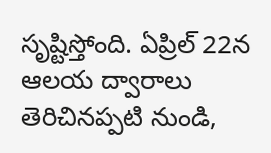సృష్టిస్తోంది. ఏప్రిల్ 22న ఆలయ ద్వారాలు తెరిచినప్పటి నుండి,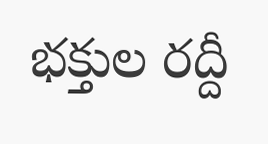భక్తుల రద్దీ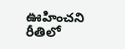ఊహించని రీతిలో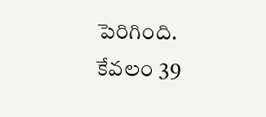పెరిగింది. కేవలం 39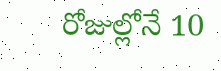రోజుల్లోనే 10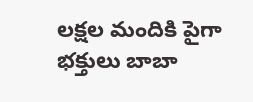లక్షల మందికి పైగా భక్తులు బాబా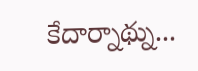కేదార్నాథ్ను...